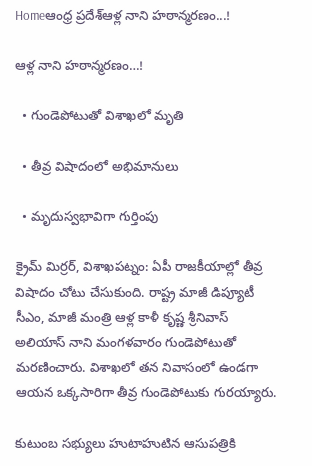Homeఆంధ్ర ప్రదేశ్ఆళ్ల నాని హఠాన్మరణం...!

ఆళ్ల నాని హఠాన్మరణం…!

  • గుండెపోటుతో విశాఖలో మృతి

  • తీవ్ర విషాదంలో అభిమానులు

  • మృదుస్వభావిగా గుర్తింపు

క్రైమ్ మిర్రర్, విశాఖపట్నం: ఏపీ రాజకీయాల్లో తీవ్ర విషాదం చోటు చేసుకుంది. రాష్ట్ర మాజీ డిప్యూటీ సీఎం, మాజీ మంత్రి ఆళ్ల కాళీ కృష్ణ శ్రీనివాస్ అలియాస్ నాని మంగళవారం గుండెపోటుతో మరణించారు. విశాఖలో తన నివాసంలో ఉండగా ఆయన ఒక్కసారిగా తీవ్ర గుండెపోటుకు గురయ్యారు.

కుటుంబ సభ్యులు హుటాహుటిన ఆసుపత్రికి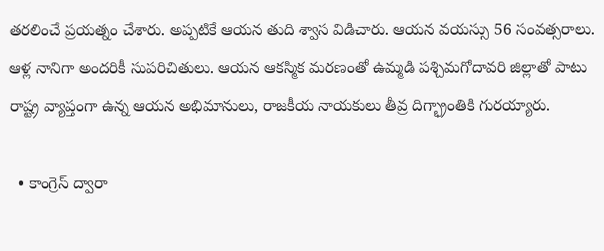తరలించే ప్రయత్నం చేశారు. అప్పటికే ఆయన తుది శ్వాస విడిచారు. ఆయన వయస్సు 56 సంవత్సరాలు. ఆళ్ల నానిగా అందరికీ సుపరిచితులు. ఆయన ఆకస్మిక మరణంతో ఉమ్మడి పశ్చిమగోదావరి జిల్లాతో పాటు రాష్ట్ర వ్యాప్తంగా ఉన్న ఆయన అభిమానులు, రాజకీయ నాయకులు తీవ్ర దిగ్భ్రాంతికి గురయ్యారు.

  • కాంగ్రెస్ ద్వారా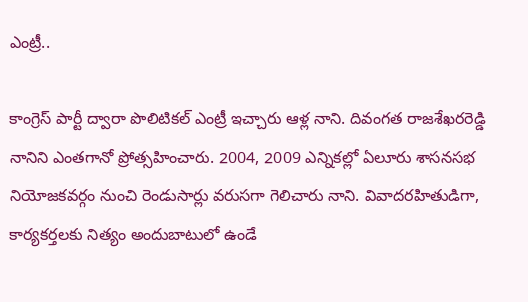ఎంట్రీ..

కాంగ్రెస్ పార్టీ ద్వారా పొలిటికల్ ఎంట్రీ ఇచ్చారు ఆళ్ల నాని. దివంగత రాజశేఖరరెడ్డి నానిని ఎంతగానో ప్రోత్సహించారు. 2004, 2009 ఎన్నికల్లో ఏలూరు శాసనసభ నియోజకవర్గం నుంచి రెండుసార్లు వరుసగా గెలిచారు నాని. వివాదరహితుడిగా, కార్యకర్తలకు నిత్యం అందుబాటులో ఉండే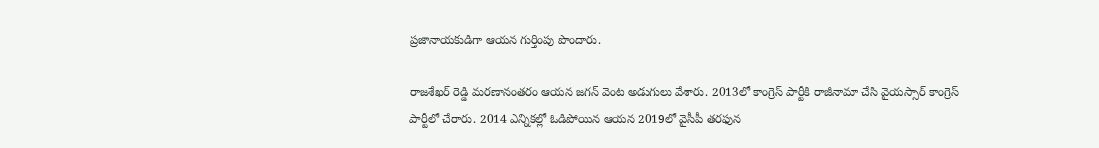ప్రజానాయకుడిగా ఆయన గుర్తింపు పొందారు.

రాజశేఖర్ రెడ్డి మరణానంతరం ఆయన జగన్ వెంట అడుగులు వేశారు. 2013లో కాంగ్రెస్ పార్టీకి రాజీనామా చేసి వైయస్సార్ కాంగ్రెస్ పార్టీలో చేరారు. 2014 ఎన్నికల్లో ఓడిపోయిన ఆయన 2019లో వైసీపీ తరఫున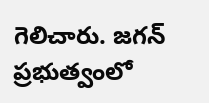గెలిచారు. జగన్ ప్రభుత్వంలో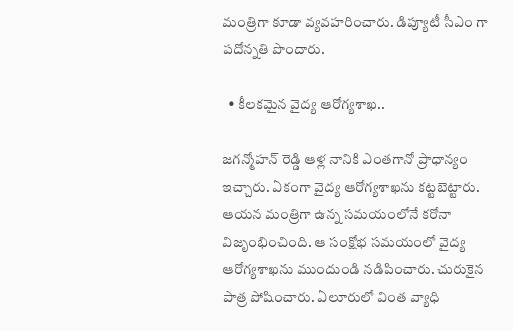మంత్రిగా కూడా వ్యవహరించారు. డిప్యూటీ సీఎం గా పదోన్నతి పొందారు.

  • కీలకమైన వైద్య ఆరోగ్యశాఖ..

జగన్మోహన్ రెడ్డి ఆళ్ల నానికి ఎంతగానో ప్రాధాన్యం ఇచ్చారు. ఏకంగా వైద్య ఆరోగ్యశాఖను కట్టబెట్టారు. ఆయన మంత్రిగా ఉన్న సమయంలోనే కరోనా విజృంభించింది. ఆ సంక్షోభ సమయంలో వైద్య ఆరోగ్యశాఖను ముందుండి నడిపించారు. చురుకైన పాత్ర పోషించారు. ఏలూరులో వింత వ్యాధి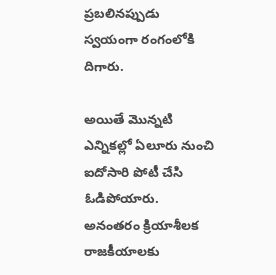ప్రబలినప్పుడు స్వయంగా రంగంలోకి దిగారు.

అయితే మొన్నటి ఎన్నికల్లో ఏలూరు నుంచి ఐదోసారి పోటీ చేసి ఓడిపోయారు. అనంతరం క్రియాశీలక రాజకీయాలకు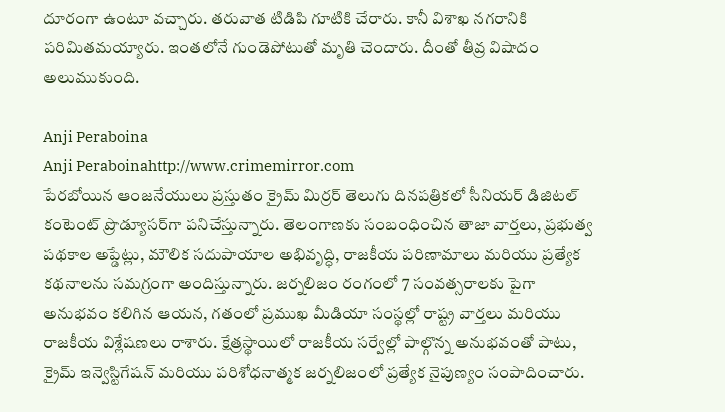దూరంగా ఉంటూ వచ్చారు. తరువాత టిడిపి గూటికి చేరారు. కానీ విశాఖ నగరానికి పరిమితమయ్యారు. ఇంతలోనే గుండెపోటుతో మృతి చెందారు. దీంతో తీవ్ర విషాదం అలుముకుంది.

Anji Peraboina
Anji Peraboinahttp://www.crimemirror.com
పేరబోయిన ఆంజనేయులు ప్రస్తుతం క్రైమ్ మిర్రర్ తెలుగు దినపత్రికలో సీనియర్ డిజిటల్ కంటెంట్ ప్రొడ్యూసర్‌గా పనిచేస్తున్నారు. తెలంగాణకు సంబంధించిన తాజా వార్తలు, ప్రభుత్వ పథకాల అప్డేట్లు, మౌలిక సదుపాయాల అభివృద్ధి, రాజకీయ పరిణామాలు మరియు ప్రత్యేక కథనాలను సమగ్రంగా అందిస్తున్నారు. జర్నలిజం రంగంలో 7 సంవత్సరాలకు పైగా అనుభవం కలిగిన ఆయన, గతంలో ప్రముఖ మీడియా సంస్థల్లో రాష్ట్ర వార్తలు మరియు రాజకీయ విశ్లేషణలు రాశారు. క్షేత్రస్థాయిలో రాజకీయ సర్వేల్లో పాల్గొన్న అనుభవంతో పాటు, క్రైమ్ ఇన్వెస్టిగేషన్ మరియు పరిశోధనాత్మక జర్నలిజంలో ప్రత్యేక నైపుణ్యం సంపాదించారు.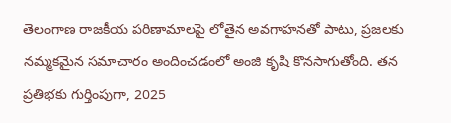తెలంగాణ రాజకీయ పరిణామాలపై లోతైన అవగాహనతో పాటు, ప్రజలకు నమ్మకమైన సమాచారం అందించడంలో అంజి కృషి కొనసాగుతోంది. తన ప్రతిభకు గుర్తింపుగా, 2025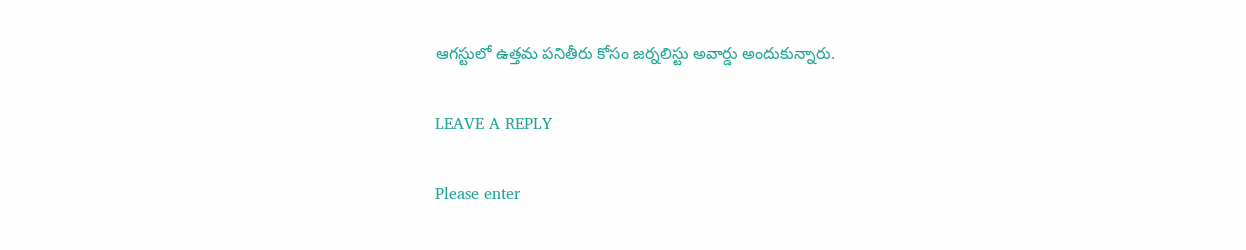ఆగస్టులో ఉత్తమ పనితీరు కోసం జర్నలిస్టు అవార్డు అందుకున్నారు.

LEAVE A REPLY

Please enter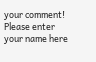your comment!
Please enter your name here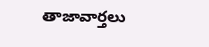తాజావార్తలు